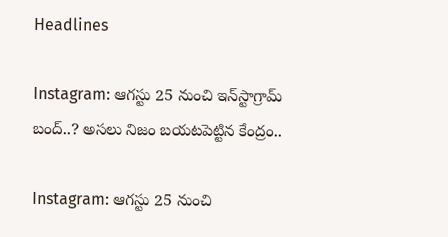Headlines

Instagram: ఆగస్టు 25 నుంచి ఇన్‌స్టాగ్రామ్‌ బంద్..? అసలు నిజం బయటపెట్టిన కేంద్రం..

Instagram: ఆగస్టు 25 నుంచి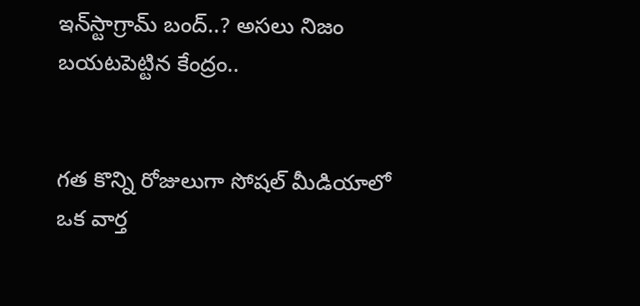ఇన్‌స్టాగ్రామ్‌ బంద్..? అసలు నిజం బయటపెట్టిన కేంద్రం..


గత కొన్ని రోజులుగా సోషల్ మీడియాలో ఒక వార్త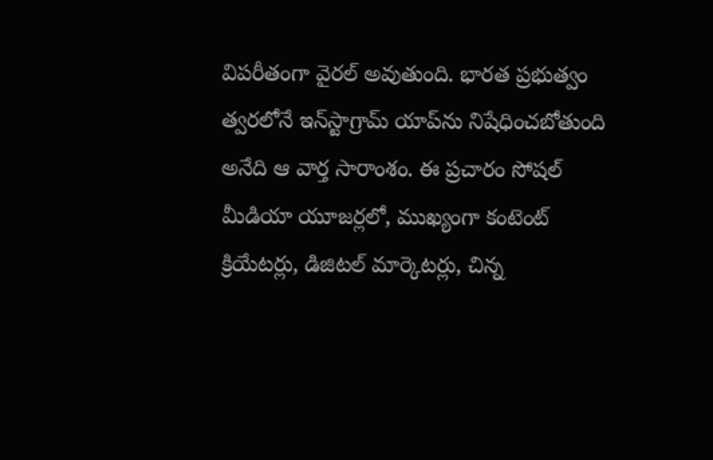విపరీతంగా వైరల్ అవుతుంది. భారత ప్రభుత్వం త్వరలోనే ఇన్‌స్టాగ్రామ్ యాప్‌ను నిషేధించబోతుంది అనేది ఆ వార్త సారాంశం. ఈ ప్రచారం సోషల్ మీడియా యూజర్లలో, ముఖ్యంగా కంటెంట్ క్రియేటర్లు, డిజిటల్ మార్కెటర్లు, చిన్న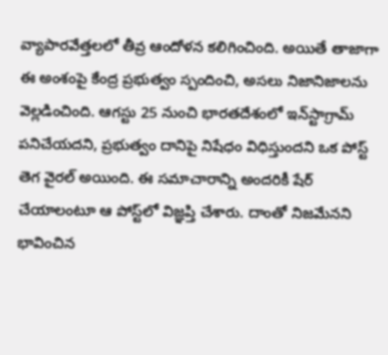వ్యాపారవేత్తలలో తీవ్ర ఆందోళన కలిగించింది. అయితే తాజాగా ఈ అంశంపై కేంద్ర ప్రభుత్వం స్పందించి, అసలు నిజానిజాలను వెల్లడించింది. ఆగస్టు 25 నుంచి భారతదేశంలో ఇన్‌స్టాగ్రామ్ పనిచేయదని, ప్రభుత్వం దానిపై నిషేధం విధిస్తుందని ఒక పోస్ట్ తెగ వైరల్ అయింది. ఈ సమాచారాన్ని అందరికీ షేర్ చేయాలంటూ ఆ పోస్ట్‌లో విజ్ఞప్తి చేశారు. దాంతో నిజమేనని భావించిన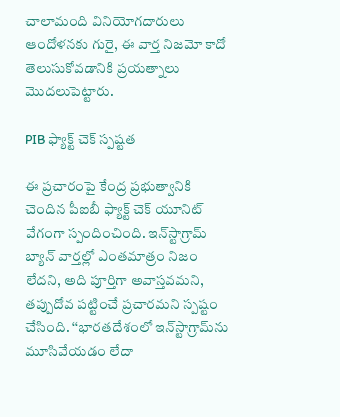చాలామంది వినియోగదారులు ఆందోళనకు గురై, ఈ వార్త నిజమో కాదో తెలుసుకోవడానికి ప్రయత్నాలు మొదలుపెట్టారు.

PIB ఫ్యాక్ట్ చెక్ స్పష్టత

ఈ ప్రచారంపై కేంద్ర ప్రభుత్వానికి చెందిన పీఐబీ ఫ్యాక్ట్ చెక్ యూనిట్ వేగంగా స్పందించింది. ఇన్‌స్టాగ్రామ్ బ్యాన్ వార్తల్లో ఎంతమాత్రం నిజం లేదని, అది పూర్తిగా అవాస్తవమని, తప్పుదోవ పట్టించే ప్రచారమని స్పష్టం చేసింది. ‘‘భారతదేశంలో ఇన్‌స్టాగ్రామ్‌ను మూసివేయడం లేదా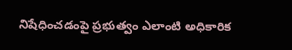నిషేధించడంపై ప్రభుత్వం ఎలాంటి అధికారిక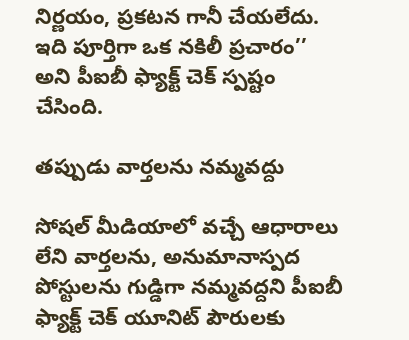నిర్ణయం, ప్రకటన గానీ చేయలేదు. ఇది పూర్తిగా ఒక నకిలీ ప్రచారం’’ అని పీఐబీ ఫ్యాక్ట్ చెక్ స్పష్టం చేసింది.

తప్పుడు వార్తలను నమ్మవద్దు

సోషల్ మీడియాలో వచ్చే ఆధారాలు లేని వార్తలను, అనుమానాస్పద పోస్టులను గుడ్డిగా నమ్మవద్దని పీఐబీ ఫ్యాక్ట్ చెక్ యూనిట్ పౌరులకు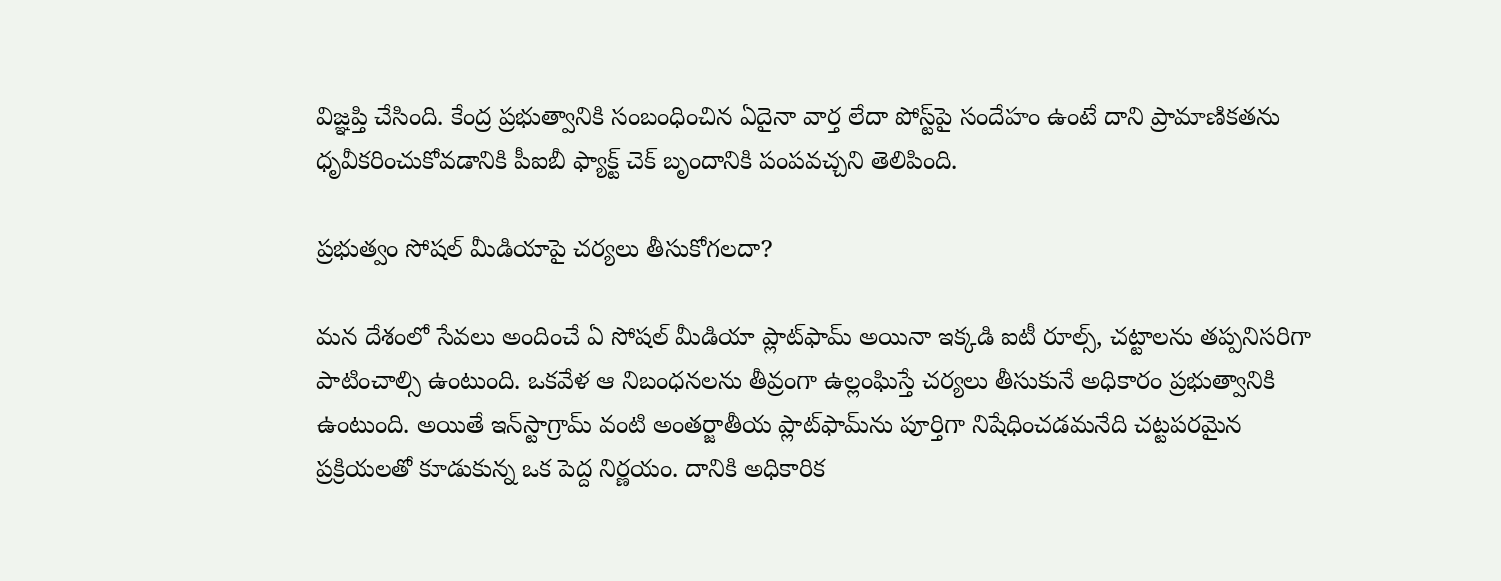విజ్ఞప్తి చేసింది. కేంద్ర ప్రభుత్వానికి సంబంధించిన ఏదైనా వార్త లేదా పోస్ట్‌పై సందేహం ఉంటే దాని ప్రామాణికతను ధృవీకరించుకోవడానికి పీఐబీ ఫ్యాక్ట్ చెక్ బృందానికి పంపవచ్చని తెలిపింది.

ప్రభుత్వం సోషల్ మీడియాపై చర్యలు తీసుకోగలదా?

మన దేశంలో సేవలు అందించే ఏ సోషల్ మీడియా ప్లాట్‌ఫామ్ అయినా ఇక్కడి ఐటీ రూల్స్, చట్టాలను తప్పనిసరిగా పాటించాల్సి ఉంటుంది. ఒకవేళ ఆ నిబంధనలను తీవ్రంగా ఉల్లంఘిస్తే చర్యలు తీసుకునే అధికారం ప్రభుత్వానికి ఉంటుంది. అయితే ఇన్‌స్టాగ్రామ్ వంటి అంతర్జాతీయ ప్లాట్‌ఫామ్‌ను పూర్తిగా నిషేధించడమనేది చట్టపరమైన ప్రక్రియలతో కూడుకున్న ఒక పెద్ద నిర్ణయం. దానికి అధికారిక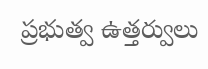ప్రభుత్వ ఉత్తర్వులు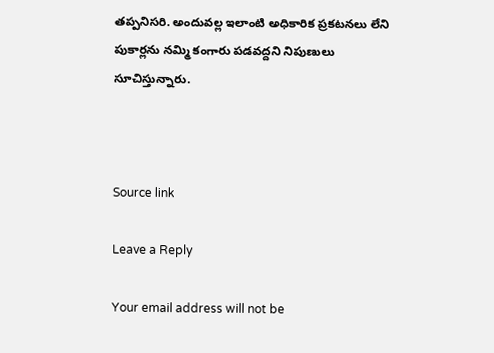తప్పనిసరి. అందువల్ల ఇలాంటి అధికారిక ప్రకటనలు లేని పుకార్లను నమ్మి కంగారు పడవద్దని నిపుణులు సూచిస్తున్నారు.



Source link

Leave a Reply

Your email address will not be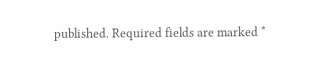published. Required fields are marked *